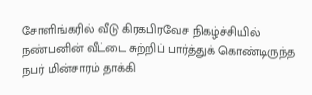சோளிங்கரில் வீடு கிரகபிரவேச நிகழ்ச்சியில் நண்பனின் வீட்டை சுற்றிப் பார்த்துக் கொண்டிருந்த நபர் மின்சாரம் தாக்கி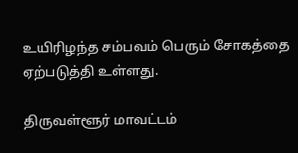உயிரிழந்த சம்பவம் பெரும் சோகத்தை ஏற்படுத்தி உள்ளது.

திருவள்ளூர் மாவட்டம்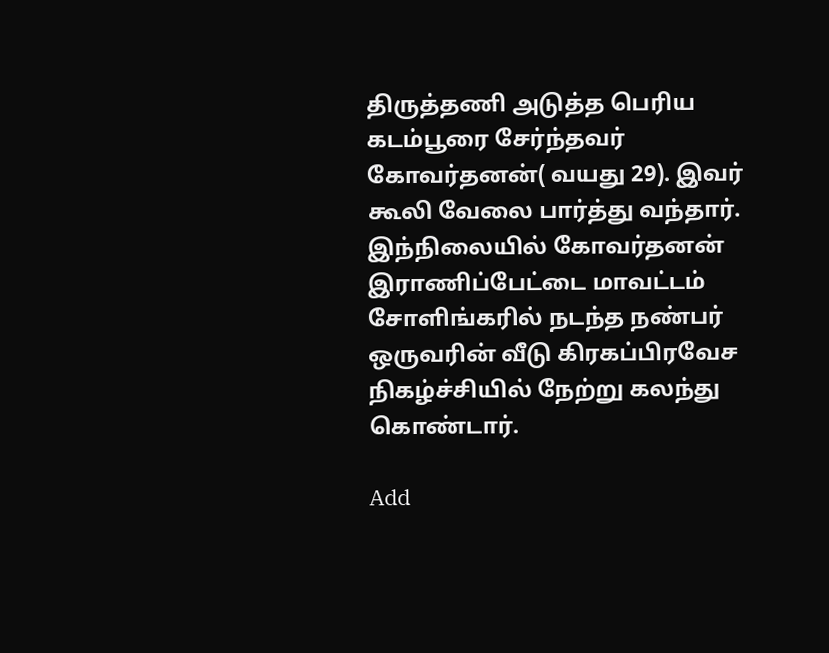திருத்தணி அடுத்த பெரிய கடம்பூரை சேர்ந்தவர் கோவர்தனன்( வயது 29). இவர் கூலி வேலை பார்த்து வந்தார். இந்நிலையில் கோவர்தனன் இராணிப்பேட்டை மாவட்டம் சோளிங்கரில் நடந்த நண்பர் ஒருவரின் வீடு கிரகப்பிரவேச நிகழ்ச்சியில் நேற்று கலந்து கொண்டார்.

Add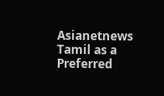Asianetnews Tamil as a Preferred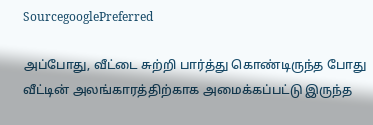SourcegooglePreferred

அப்போது, வீட்டை சுற்றி பார்த்து கொண்டிருந்த போது வீட்டின் அலங்காரத்திற்காக அமைக்கப்பட்டு இருந்த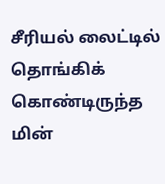சீரியல் லைட்டில் தொங்கிக் கொண்டிருந்த மின்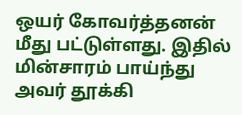ஒயர் கோவர்த்தனன் மீது பட்டுள்ளது. இதில் மின்சாரம் பாய்ந்து அவர் தூக்கி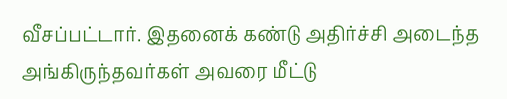வீசப்பட்டார். இதனைக் கண்டு அதிர்ச்சி அடைந்த அங்கிருந்தவர்கள் அவரை மீட்டு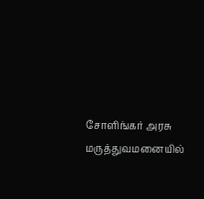சோளிங்கர் அரசு மருத்துவமனையில்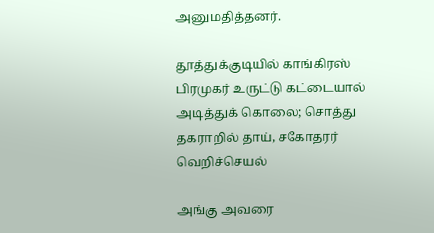அனுமதித்தனர்.

தூத்துக்குடியில் காங்கிரஸ் பிரமுகர் உருட்டு கட்டையால் அடித்துக் கொலை; சொத்து தகராறில் தாய், சகோதரர் வெறிச்செயல்

அங்கு அவரை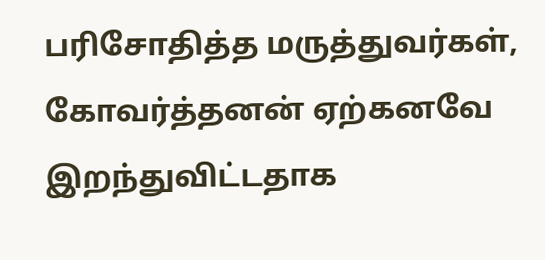பரிசோதித்த மருத்துவர்கள், கோவர்த்தனன் ஏற்கனவே இறந்துவிட்டதாக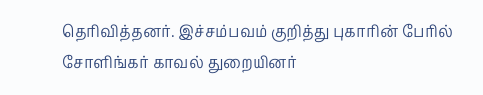தெரிவித்தனர். இச்சம்பவம் குறித்து புகாரின் பேரில் சோளிங்கர் காவல் துறையினர்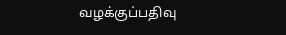வழக்குப்பதிவு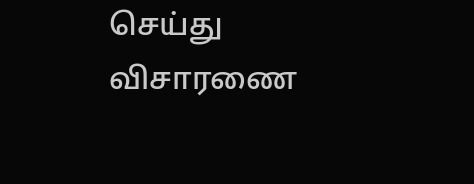செய்து விசாரணை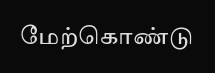மேற்கொண்டு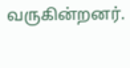வருகின்றனர்.